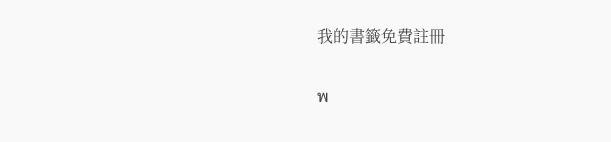我的書籤免費註冊

พ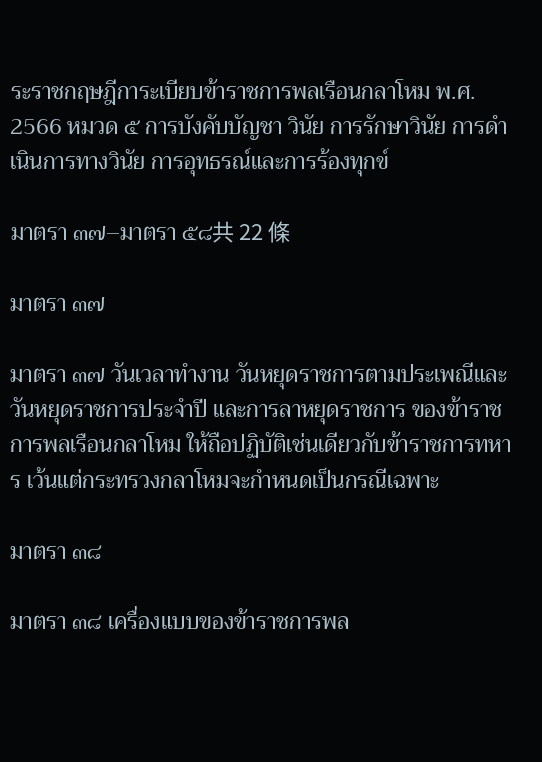ระราชกฤษฎีการะเบียบข้าราชการพลเรือนกลาโหม พ.ศ. 2566 หมวด ๕ การบังคับบัญชา วินัย การรักษาวินัย การดำเนินการทางวินัย การอุทธรณ์และการร้องทุกข์

มาตรา ๓๗–มาตรา ๕๘共 22 條

มาตรา ๓๗

มาตรา ๓๗ วันเวลาทำงาน วันหยุดราชการตามประเพณีและวันหยุดราชการประจำปี และการลาหยุดราชการ ของข้าราชการพลเรือนกลาโหม ให้ถือปฏิบัติเช่นเดียวกับข้าราชการทหาร เว้นแต่กระทรวงกลาโหมจะกำหนดเป็นกรณีเฉพาะ

มาตรา ๓๘

มาตรา ๓๘ เครื่องแบบของข้าราชการพล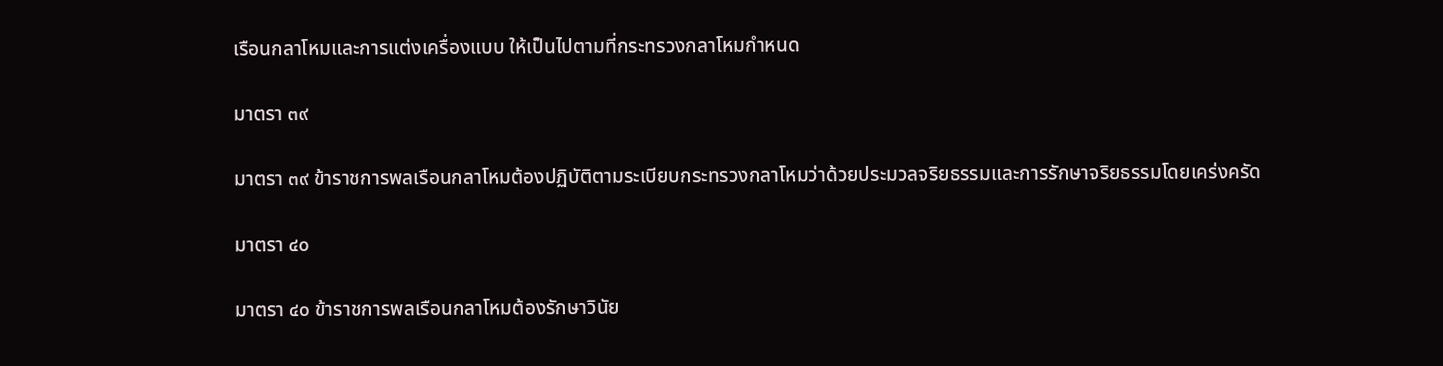เรือนกลาโหมและการแต่งเครื่องแบบ ให้เป็นไปตามที่กระทรวงกลาโหมกำหนด

มาตรา ๓๙

มาตรา ๓๙ ข้าราชการพลเรือนกลาโหมต้องปฏิบัติตามระเบียบกระทรวงกลาโหมว่าด้วยประมวลจริยธรรมและการรักษาจริยธรรมโดยเคร่งครัด

มาตรา ๔๐

มาตรา ๔๐ ข้าราชการพลเรือนกลาโหมต้องรักษาวินัย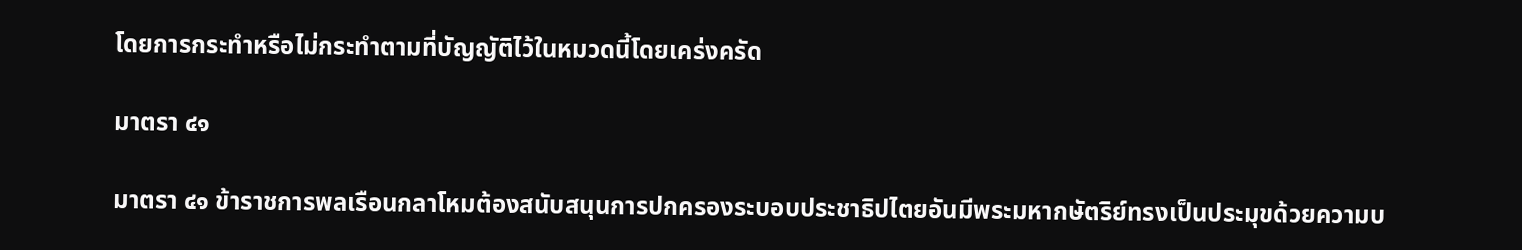โดยการกระทำหรือไม่กระทำตามที่บัญญัติไว้ในหมวดนี้โดยเคร่งครัด

มาตรา ๔๑

มาตรา ๔๑ ข้าราชการพลเรือนกลาโหมต้องสนับสนุนการปกครองระบอบประชาธิปไตยอันมีพระมหากษัตริย์ทรงเป็นประมุขด้วยความบ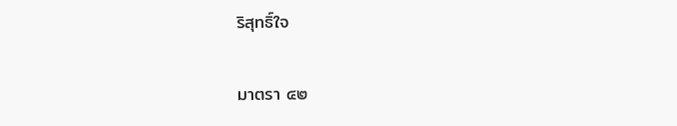ริสุทธิ์ใจ

มาตรา ๔๒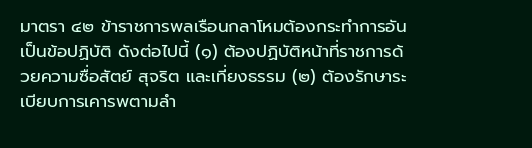มาตรา ๔๒ ข้าราชการพลเรือนกลาโหมต้องกระทำการอันเป็นข้อปฏิบัติ ดังต่อไปนี้ (๑) ต้องปฏิบัติหน้าที่ราชการด้วยความซื่อสัตย์ สุจริต และเที่ยงธรรม (๒) ต้องรักษาระเบียบการเคารพตามลำ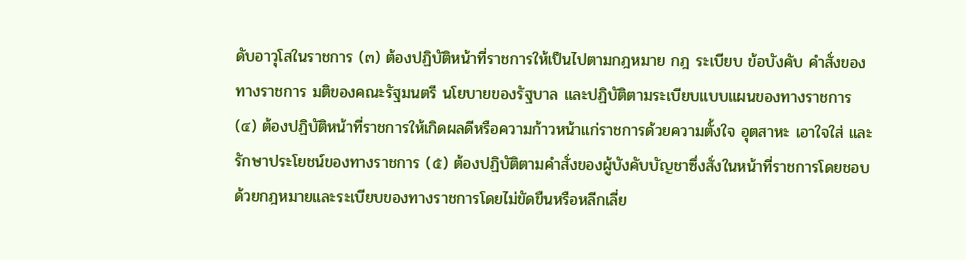ดับอาวุโสในราชการ (๓) ต้องปฏิบัติหน้าที่ราชการให้เป็นไปตามกฎหมาย กฎ ระเบียบ ข้อบังคับ คำสั่งของทางราชการ มติของคณะรัฐมนตรี นโยบายของรัฐบาล และปฏิบัติตามระเบียบแบบแผนของทางราชการ (๔) ต้องปฏิบัติหน้าที่ราชการให้เกิดผลดีหรือความก้าวหน้าแก่ราชการด้วยความตั้งใจ อุตสาหะ เอาใจใส่ และรักษาประโยชน์ของทางราชการ (๕) ต้องปฏิบัติตามคำสั่งของผู้บังคับบัญชาซึ่งสั่งในหน้าที่ราชการโดยชอบด้วยกฎหมายและระเบียบของทางราชการโดยไม่ขัดขืนหรือหลีกเลี่ย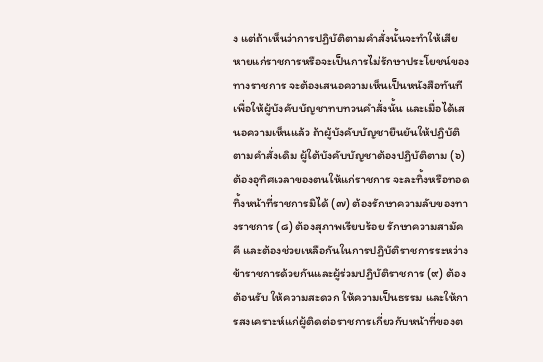ง แต่ถ้าเห็นว่าการปฏิบัติตามคำสั่งนั้นจะทำให้เสียหายแก่ราชการหรือจะเป็นการไม่รักษาประโยชน์ของทางราชการ จะต้องเสนอความเห็นเป็นหนังสือทันทีเพื่อให้ผู้บังคับบัญชาทบทวนคำสั่งนั้น และเมื่อได้เสนอความเห็นแล้ว ถ้าผู้บังคับบัญชายืนยันให้ปฏิบัติตามคำสั่งเดิม ผู้ใต้บังคับบัญชาต้องปฏิบัติตาม (๖) ต้องอุทิศเวลาของตนให้แก่ราชการ จะละทิ้งหรือทอดทิ้งหน้าที่ราชการมิได้ (๗) ต้องรักษาความลับของทางราชการ (๘) ต้องสุภาพเรียบร้อย รักษาความสามัคคี และต้องช่วยเหลือกันในการปฏิบัติราชการระหว่างข้าราชการด้วยกันและผู้ร่วมปฏิบัติราชการ (๙) ต้องต้อนรับ ให้ความสะดวก ให้ความเป็นธรรม และให้การสงเคราะห์แก่ผู้ติดต่อราชการเกี่ยวกับหน้าที่ของต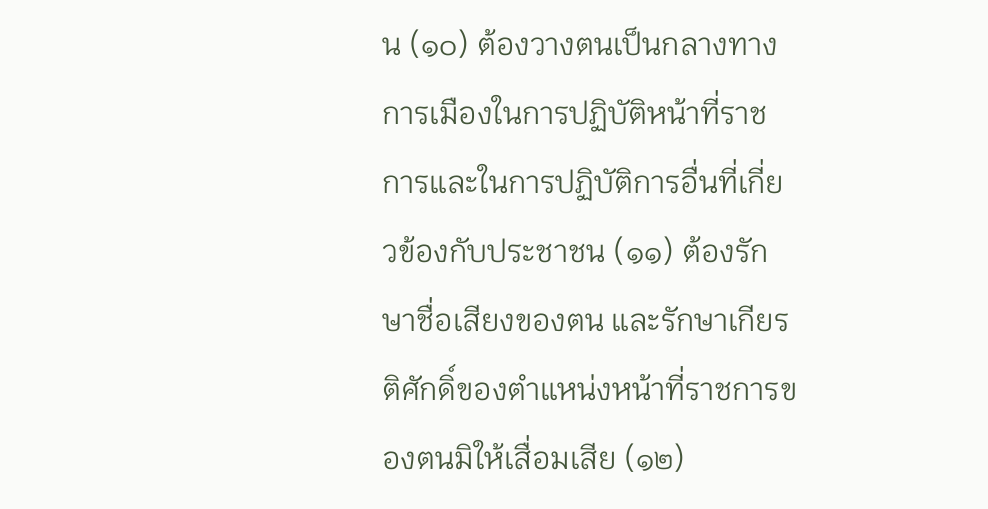น (๑๐) ต้องวางตนเป็นกลางทางการเมืองในการปฏิบัติหน้าที่ราชการและในการปฏิบัติการอื่นที่เกี่ยวข้องกับประชาชน (๑๑) ต้องรักษาชื่อเสียงของตน และรักษาเกียรติศักดิ์ของตำแหน่งหน้าที่ราชการของตนมิให้เสื่อมเสีย (๑๒)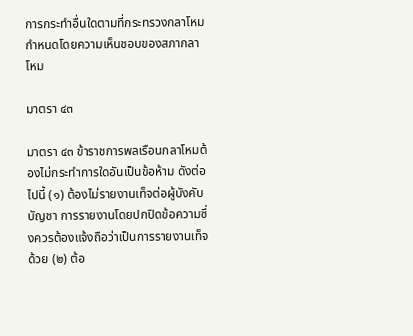การกระทำอื่นใดตามที่กระทรวงกลาโหมกำหนดโดยความเห็นชอบของสภากลาโหม

มาตรา ๔๓

มาตรา ๔๓ ข้าราชการพลเรือนกลาโหมต้องไม่กระทำการใดอันเป็นข้อห้าม ดังต่อไปนี้ (๑) ต้องไม่รายงานเท็จต่อผู้บังคับบัญชา การรายงานโดยปกปิดข้อความซึ่งควรต้องแจ้งถือว่าเป็นการรายงานเท็จด้วย (๒) ต้อ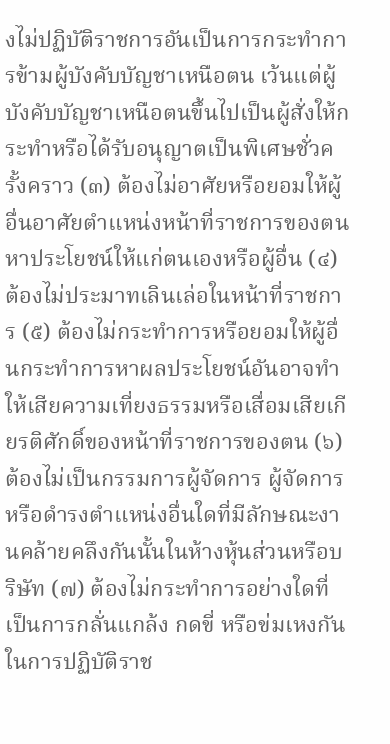งไม่ปฏิบัติราชการอันเป็นการกระทำการข้ามผู้บังคับบัญชาเหนือตน เว้นแต่ผู้บังคับบัญชาเหนือตนขึ้นไปเป็นผู้สั่งให้กระทำหรือได้รับอนุญาตเป็นพิเศษชั่วครั้งคราว (๓) ต้องไม่อาศัยหรือยอมให้ผู้อื่นอาศัยตำแหน่งหน้าที่ราชการของตนหาประโยชน์ให้แก่ตนเองหรือผู้อื่น (๔) ต้องไม่ประมาทเลินเล่อในหน้าที่ราชการ (๕) ต้องไม่กระทำการหรือยอมให้ผู้อื่นกระทำการหาผลประโยชน์อันอาจทำให้เสียความเที่ยงธรรมหรือเสื่อมเสียเกียรติศักดิ์ของหน้าที่ราชการของตน (๖) ต้องไม่เป็นกรรมการผู้จัดการ ผู้จัดการ หรือดำรงตำแหน่งอื่นใดที่มีลักษณะงานคล้ายคลึงกันนั้นในห้างหุ้นส่วนหรือบริษัท (๗) ต้องไม่กระทำการอย่างใดที่เป็นการกลั่นแกล้ง กดขี่ หรือข่มเหงกันในการปฏิบัติราช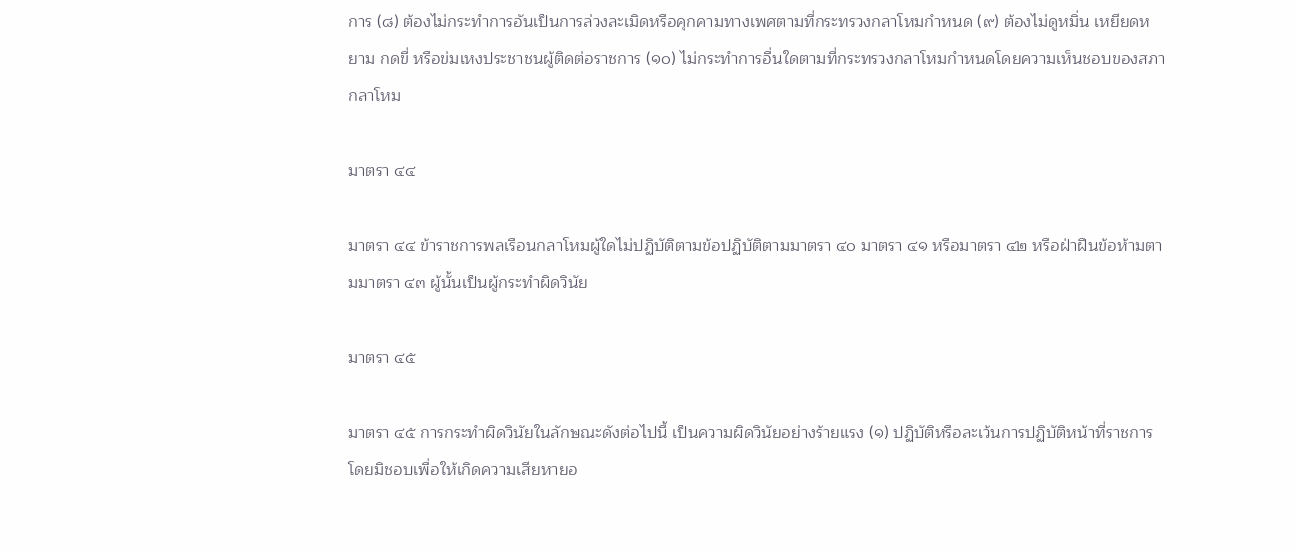การ (๘) ต้องไม่กระทำการอันเป็นการล่วงละเมิดหรือคุกคามทางเพศตามที่กระทรวงกลาโหมกำหนด (๙) ต้องไม่ดูหมิ่น เหยียดหยาม กดขี่ หรือข่มเหงประชาชนผู้ติดต่อราชการ (๑๐) ไม่กระทำการอื่นใดตามที่กระทรวงกลาโหมกำหนดโดยความเห็นชอบของสภากลาโหม

มาตรา ๔๔

มาตรา ๔๔ ข้าราชการพลเรือนกลาโหมผู้ใดไม่ปฏิบัติตามข้อปฏิบัติตามมาตรา ๔๐ มาตรา ๔๑ หรือมาตรา ๔๒ หรือฝ่าฝืนข้อห้ามตามมาตรา ๔๓ ผู้นั้นเป็นผู้กระทำผิดวินัย

มาตรา ๔๕

มาตรา ๔๕ การกระทำผิดวินัยในลักษณะดังต่อไปนี้ เป็นความผิดวินัยอย่างร้ายแรง (๑) ปฏิบัติหรือละเว้นการปฏิบัติหน้าที่ราชการโดยมิชอบเพื่อให้เกิดความเสียหายอ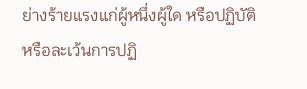ย่างร้ายแรงแก่ผู้หนึ่งผู้ใด หรือปฏิบัติหรือละเว้นการปฏิ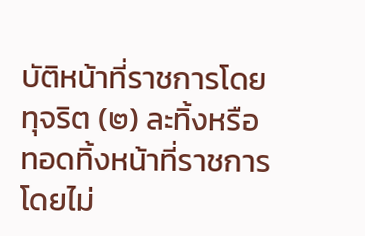บัติหน้าที่ราชการโดยทุจริต (๒) ละทิ้งหรือทอดทิ้งหน้าที่ราชการโดยไม่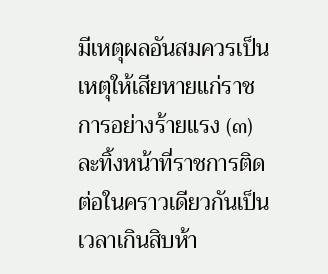มีเหตุผลอันสมควรเป็นเหตุให้เสียหายแก่ราชการอย่างร้ายแรง (๓) ละทิ้งหน้าที่ราชการติดต่อในคราวเดียวกันเป็นเวลาเกินสิบห้า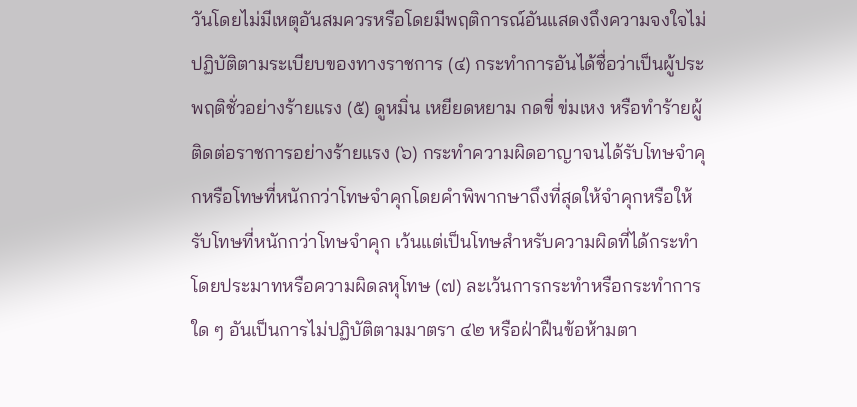วันโดยไม่มีเหตุอันสมควรหรือโดยมีพฤติการณ์อันแสดงถึงความจงใจไม่ปฏิบัติตามระเบียบของทางราชการ (๔) กระทำการอันได้ชื่อว่าเป็นผู้ประพฤติชั่วอย่างร้ายแรง (๕) ดูหมิ่น เหยียดหยาม กดขี่ ข่มเหง หรือทำร้ายผู้ติดต่อราชการอย่างร้ายแรง (๖) กระทำความผิดอาญาจนได้รับโทษจำคุกหรือโทษที่หนักกว่าโทษจำคุกโดยคำพิพากษาถึงที่สุดให้จำคุกหรือให้รับโทษที่หนักกว่าโทษจำคุก เว้นแต่เป็นโทษสำหรับความผิดที่ได้กระทำโดยประมาทหรือความผิดลหุโทษ (๗) ละเว้นการกระทำหรือกระทำการใด ๆ อันเป็นการไม่ปฏิบัติตามมาตรา ๔๒ หรือฝ่าฝืนข้อห้ามตา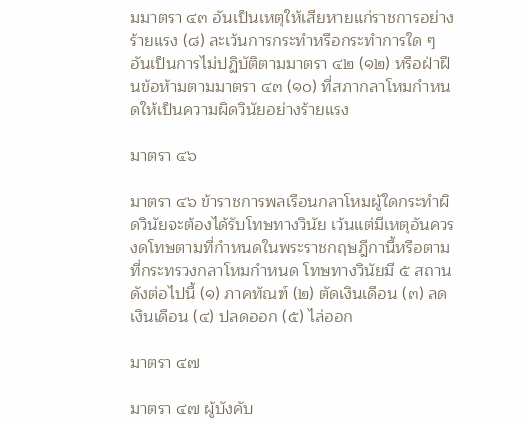มมาตรา ๔๓ อันเป็นเหตุให้เสียหายแก่ราชการอย่างร้ายแรง (๘) ละเว้นการกระทำหรือกระทำการใด ๆ อันเป็นการไม่ปฏิบัติตามมาตรา ๔๒ (๑๒) หรือฝ่าฝืนข้อห้ามตามมาตรา ๔๓ (๑๐) ที่สภากลาโหมกำหนดให้เป็นความผิดวินัยอย่างร้ายแรง

มาตรา ๔๖

มาตรา ๔๖ ข้าราชการพลเรือนกลาโหมผู้ใดกระทำผิดวินัยจะต้องได้รับโทษทางวินัย เว้นแต่มีเหตุอันควรงดโทษตามที่กำหนดในพระราชกฤษฎีกานี้หรือตามที่กระทรวงกลาโหมกำหนด โทษทางวินัยมี ๕ สถาน ดังต่อไปนี้ (๑) ภาคทัณฑ์ (๒) ตัดเงินเดือน (๓) ลดเงินเดือน (๔) ปลดออก (๕) ไล่ออก

มาตรา ๔๗

มาตรา ๔๗ ผู้บังคับ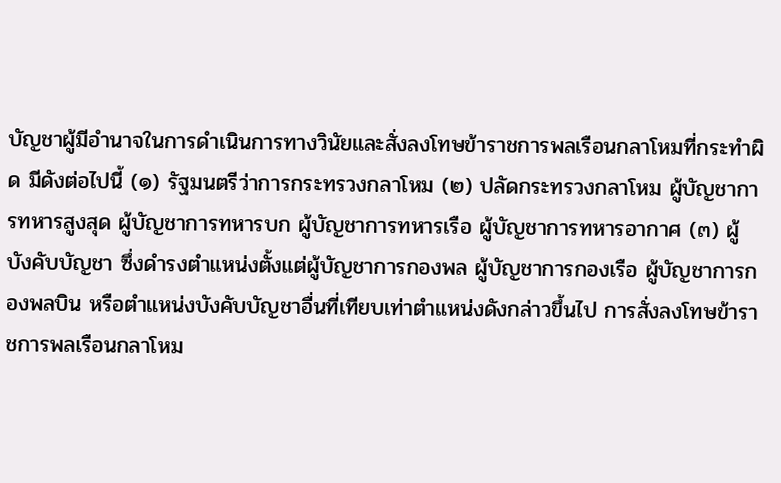บัญชาผู้มีอำนาจในการดำเนินการทางวินัยและสั่งลงโทษข้าราชการพลเรือนกลาโหมที่กระทำผิด มีดังต่อไปนี้ (๑) รัฐมนตรีว่าการกระทรวงกลาโหม (๒) ปลัดกระทรวงกลาโหม ผู้บัญชาการทหารสูงสุด ผู้บัญชาการทหารบก ผู้บัญชาการทหารเรือ ผู้บัญชาการทหารอากาศ (๓) ผู้บังคับบัญชา ซึ่งดำรงตำแหน่งตั้งแต่ผู้บัญชาการกองพล ผู้บัญชาการกองเรือ ผู้บัญชาการกองพลบิน หรือตำแหน่งบังคับบัญชาอื่นที่เทียบเท่าตำแหน่งดังกล่าวขึ้นไป การสั่งลงโทษข้าราชการพลเรือนกลาโหม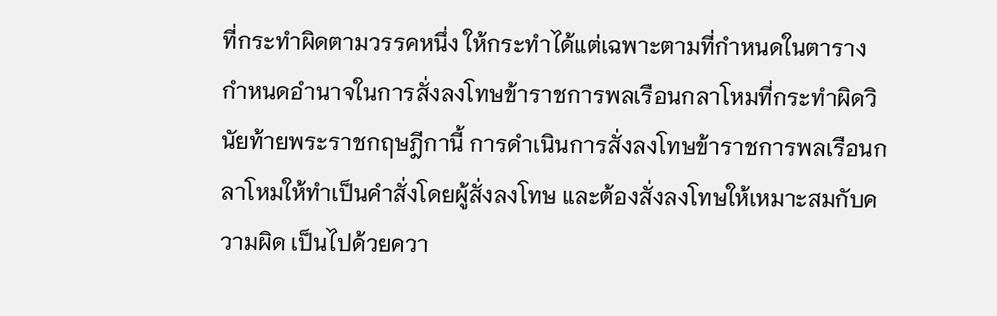ที่กระทำผิดตามวรรคหนึ่ง ให้กระทำได้แต่เฉพาะตามที่กําหนดในตารางกำหนดอำนาจในการสั่งลงโทษข้าราชการพลเรือนกลาโหมที่กระทำผิดวินัยท้ายพระราชกฤษฎีกานี้ การดำเนินการสั่งลงโทษข้าราชการพลเรือนกลาโหมให้ทำเป็นคำสั่งโดยผู้สั่งลงโทษ และต้องสั่งลงโทษให้เหมาะสมกับความผิด เป็นไปด้วยควา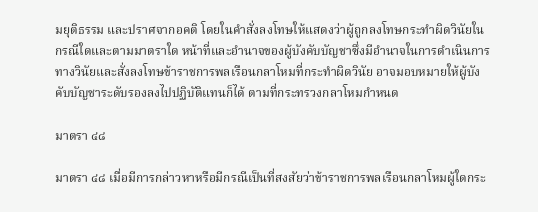มยุติธรรม และปราศจากอคติ โดยในคำสั่งลงโทษให้แสดงว่าผู้ถูกลงโทษกระทำผิดวินัยในกรณีใดและตามมาตราใด หน้าที่และอํานาจของผู้บังคับบัญชาซึ่งมีอํานาจในการดำเนินการทางวินัยและสั่งลงโทษข้าราชการพลเรือนกลาโหมที่กระทำผิดวินัย อาจมอบหมายให้ผู้บังคับบัญชาระดับรองลงไปปฏิบัติแทนก็ได้ ตามที่กระทรวงกลาโหมกำหนด

มาตรา ๔๘

มาตรา ๔๘ เมื่อมีการกล่าวหาหรือมีกรณีเป็นที่สงสัยว่าข้าราชการพลเรือนกลาโหมผู้ใดกระ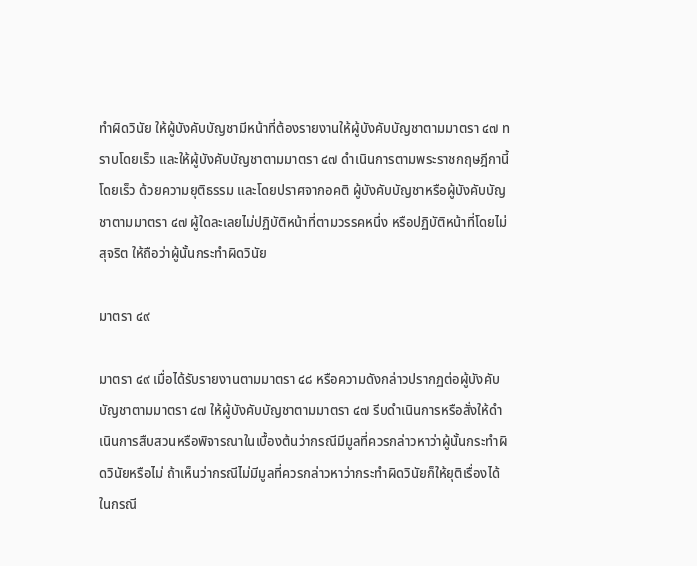ทำผิดวินัย ให้ผู้บังคับบัญชามีหน้าที่ต้องรายงานให้ผู้บังคับบัญชาตามมาตรา ๔๗ ทราบโดยเร็ว และให้ผู้บังคับบัญชาตามมาตรา ๔๗ ดำเนินการตามพระราชกฤษฎีกานี้โดยเร็ว ด้วยความยุติธรรม และโดยปราศจากอคติ ผู้บังคับบัญชาหรือผู้บังคับบัญชาตามมาตรา ๔๗ ผู้ใดละเลยไม่ปฏิบัติหน้าที่ตามวรรคหนึ่ง หรือปฏิบัติหน้าที่โดยไม่สุจริต ให้ถือว่าผู้นั้นกระทําผิดวินัย

มาตรา ๔๙

มาตรา ๔๙ เมื่อได้รับรายงานตามมาตรา ๔๘ หรือความดังกล่าวปรากฏต่อผู้บังคับบัญชาตามมาตรา ๔๗ ให้ผู้บังคับบัญชาตามมาตรา ๔๗ รีบดําเนินการหรือสั่งให้ดําเนินการสืบสวนหรือพิจารณาในเบื้องต้นว่ากรณีมีมูลที่ควรกล่าวหาว่าผู้นั้นกระทําผิดวินัยหรือไม่ ถ้าเห็นว่ากรณีไม่มีมูลที่ควรกล่าวหาว่ากระทําผิดวินัยก็ให้ยุติเรื่องได้ ในกรณี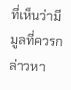ที่เห็นว่ามีมูลที่ควรกล่าวหา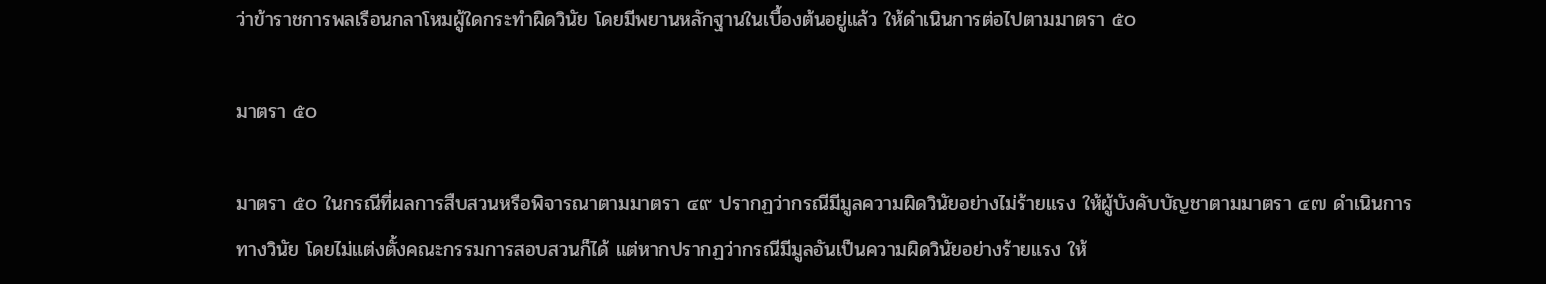ว่าข้าราชการพลเรือนกลาโหมผู้ใดกระทําผิดวินัย โดยมีพยานหลักฐานในเบื้องต้นอยู่แล้ว ให้ดําเนินการต่อไปตามมาตรา ๕๐

มาตรา ๕๐

มาตรา ๕๐ ในกรณีที่ผลการสืบสวนหรือพิจารณาตามมาตรา ๔๙ ปรากฏว่ากรณีมีมูลความผิดวินัยอย่างไม่ร้ายแรง ให้ผู้บังคับบัญชาตามมาตรา ๔๗ ดำเนินการทางวินัย โดยไม่แต่งตั้งคณะกรรมการสอบสวนก็ได้ แต่หากปรากฏว่ากรณีมีมูลอันเป็นความผิดวินัยอย่างร้ายแรง ให้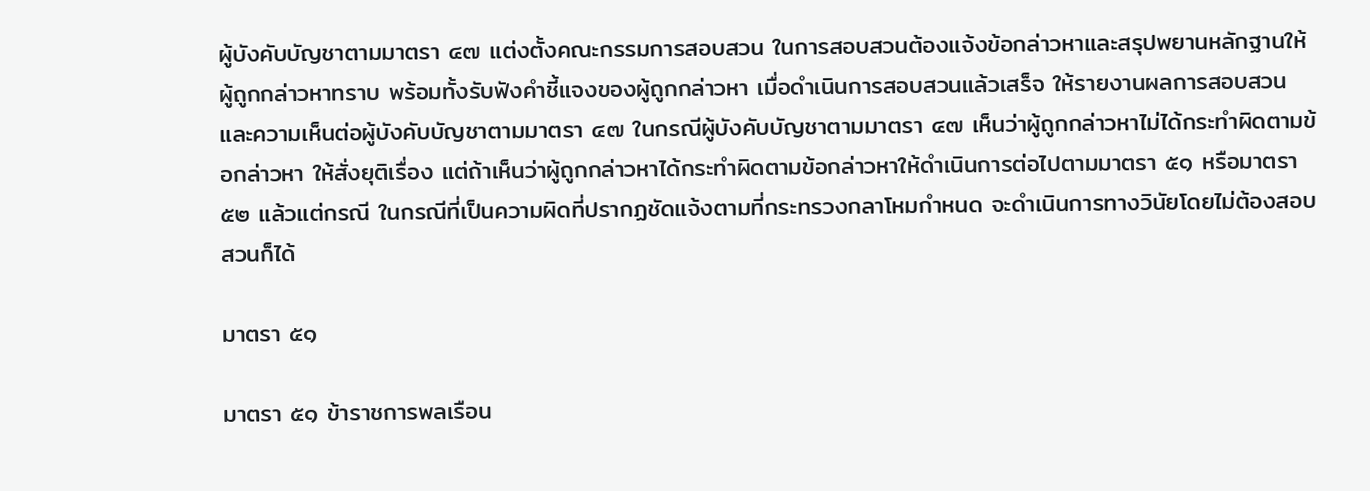ผู้บังคับบัญชาตามมาตรา ๔๗ แต่งตั้งคณะกรรมการสอบสวน ในการสอบสวนต้องแจ้งข้อกล่าวหาและสรุปพยานหลักฐานให้ผู้ถูกกล่าวหาทราบ พร้อมทั้งรับฟังคําชี้แจงของผู้ถูกกล่าวหา เมื่อดําเนินการสอบสวนแล้วเสร็จ ให้รายงานผลการสอบสวนและความเห็นต่อผู้บังคับบัญชาตามมาตรา ๔๗ ในกรณีผู้บังคับบัญชาตามมาตรา ๔๗ เห็นว่าผู้ถูกกล่าวหาไม่ได้กระทําผิดตามข้อกล่าวหา ให้สั่งยุติเรื่อง แต่ถ้าเห็นว่าผู้ถูกกล่าวหาได้กระทําผิดตามข้อกล่าวหาให้ดําเนินการต่อไปตามมาตรา ๕๑ หรือมาตรา ๕๒ แล้วแต่กรณี ในกรณีที่เป็นความผิดที่ปรากฏชัดแจ้งตามที่กระทรวงกลาโหมกำหนด จะดำเนินการทางวินัยโดยไม่ต้องสอบสวนก็ได้

มาตรา ๕๑

มาตรา ๕๑ ข้าราชการพลเรือน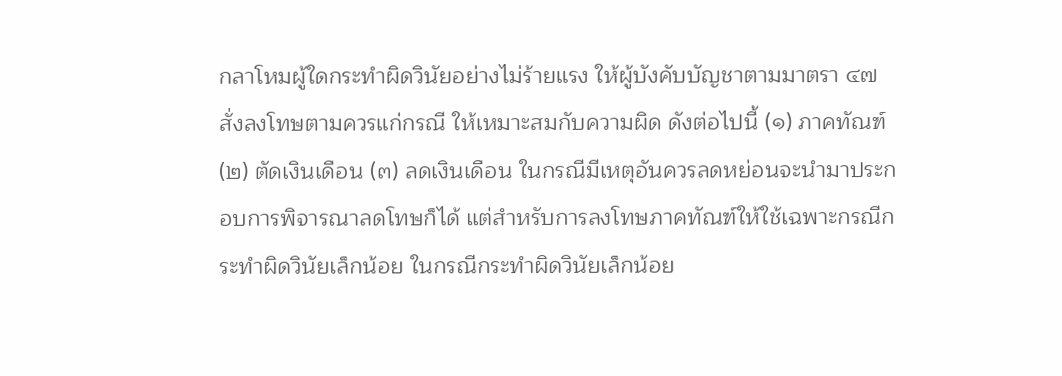กลาโหมผู้ใดกระทําผิดวินัยอย่างไม่ร้ายแรง ให้ผู้บังคับบัญชาตามมาตรา ๔๗ สั่งลงโทษตามควรแก่กรณี ให้เหมาะสมกับความผิด ดังต่อไปนี้ (๑) ภาคทัณฑ์ (๒) ตัดเงินเดือน (๓) ลดเงินเดือน ในกรณีมีเหตุอันควรลดหย่อนจะนํามาประกอบการพิจารณาลดโทษก็ได้ แต่สำหรับการลงโทษภาคทัณฑ์ให้ใช้เฉพาะกรณีกระทําผิดวินัยเล็กน้อย ในกรณีกระทําผิดวินัยเล็กน้อย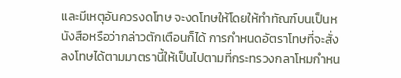และมีเหตุอันควรงดโทษ จะงดโทษให้โดยให้ทำทัณฑ์บนเป็นหนังสือหรือว่ากล่าวตักเตือนก็ได้ การกำหนดอัตราโทษที่จะสั่งลงโทษได้ตามมาตรานี้ให้เป็นไปตามที่กระทรวงกลาโหมกำหน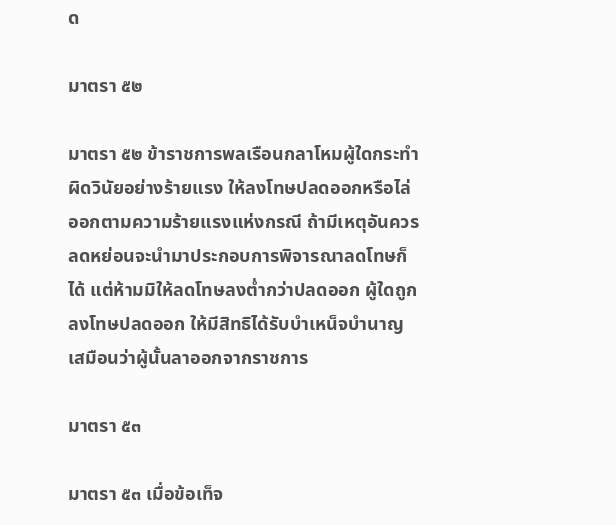ด

มาตรา ๕๒

มาตรา ๕๒ ข้าราชการพลเรือนกลาโหมผู้ใดกระทําผิดวินัยอย่างร้ายแรง ให้ลงโทษปลดออกหรือไล่ออกตามความร้ายแรงแห่งกรณี ถ้ามีเหตุอันควรลดหย่อนจะนํามาประกอบการพิจารณาลดโทษก็ได้ แต่ห้ามมิให้ลดโทษลงต่ำกว่าปลดออก ผู้ใดถูกลงโทษปลดออก ให้มีสิทธิได้รับบำเหน็จบำนาญเสมือนว่าผู้นั้นลาออกจากราชการ

มาตรา ๕๓

มาตรา ๕๓ เมื่อข้อเท็จ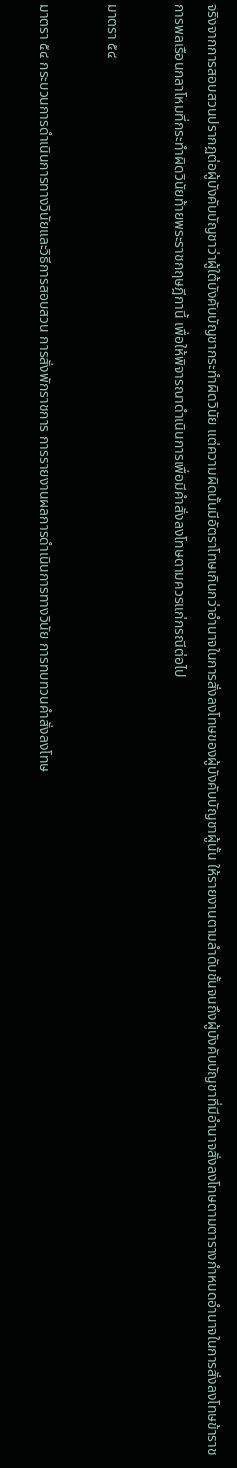จริงจากการสอบสวนปรากฏต่อผู้บังคับบัญชาว่าผู้ใต้บังคับบัญชากระทำผิดวินัย แต่ความผิดนั้นมีอัตราโทษเกินกว่าอำนาจในการสั่งลงโทษของผู้บังคับบัญชาผู้นั้น ให้รายงานตามลำดับชั้นจนถึงผู้บังคับบัญชาที่มีอำนาจสั่งลงโทษตามตารางกำหนดอำนาจในการสั่งลงโทษข้าราชการพลเรือนกลาโหมที่กระทำผิดวินัยท้ายพระราชกฤษฎีกานี้ เพื่อให้พิจารณาดำเนินการเพื่อมีคำสั่งลงโทษตามควรแก่กรณีต่อไป

มาตรา ๕๔

มาตรา ๕๔ กระบวนการดำเนินการทางวินัยและวิธีการสอบสวน การสั่งพักราชการ การรายงานผลการดำเนินการทางวินัย การทบทวนคำสั่งลงโทษ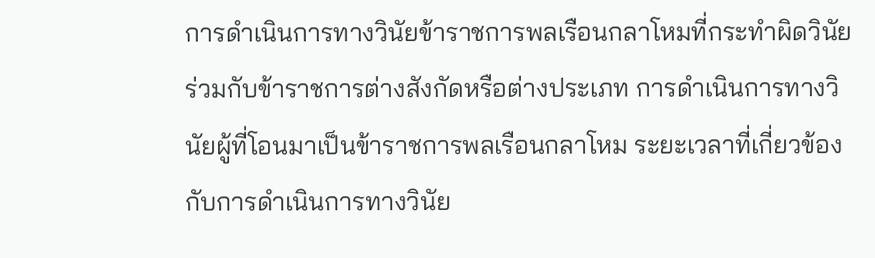การดำเนินการทางวินัยข้าราชการพลเรือนกลาโหมที่กระทำผิดวินัยร่วมกับข้าราชการต่างสังกัดหรือต่างประเภท การดำเนินการทางวินัยผู้ที่โอนมาเป็นข้าราชการพลเรือนกลาโหม ระยะเวลาที่เกี่ยวข้องกับการดำเนินการทางวินัย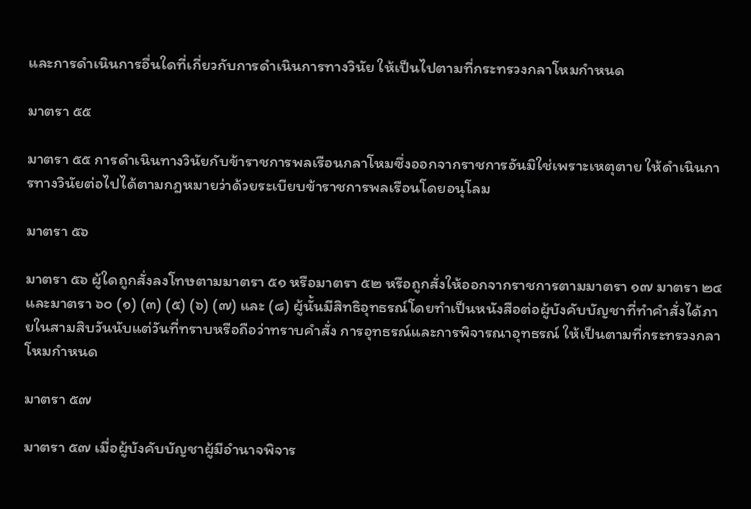และการดำเนินการอื่นใดที่เกี่ยวกับการดำเนินการทางวินัย ให้เป็นไปตามที่กระทรวงกลาโหมกำหนด

มาตรา ๕๕

มาตรา ๕๕ การดำเนินทางวินัยกับข้าราชการพลเรือนกลาโหมซึ่งออกจากราชการอันมิใช่เพราะเหตุตาย ให้ดำเนินการทางวินัยต่อไปได้ตามกฎหมายว่าด้วยระเบียบข้าราชการพลเรือนโดยอนุโลม

มาตรา ๕๖

มาตรา ๕๖ ผู้ใดถูกสั่งลงโทษตามมาตรา ๕๑ หรือมาตรา ๕๒ หรือถูกสั่งให้ออกจากราชการตามมาตรา ๑๗ มาตรา ๒๔ และมาตรา ๖๐ (๑) (๓) (๕) (๖) (๗) และ (๘) ผู้นั้นมีสิทธิอุทธรณ์โดยทำเป็นหนังสือต่อผู้บังคับบัญชาที่ทำคำสั่งได้ภายในสามสิบวันนับแต่วันที่ทราบหรือถือว่าทราบคำสั่ง การอุทธรณ์และการพิจารณาอุทธรณ์ ให้เป็นตามที่กระทรวงกลาโหมกำหนด

มาตรา ๕๗

มาตรา ๕๗ เมื่อผู้บังคับบัญชาผู้มีอำนาจพิจาร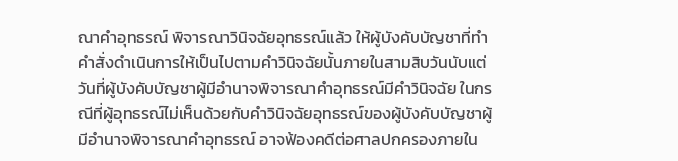ณาคำอุทธรณ์ พิจารณาวินิจฉัยอุทธรณ์แล้ว ให้ผู้บังคับบัญชาที่ทำคำสั่งดำเนินการให้เป็นไปตามคำวินิจฉัยนั้นภายในสามสิบวันนับแต่วันที่ผู้บังคับบัญชาผู้มีอำนาจพิจารณาคำอุทธรณ์มีคำวินิจฉัย ในกรณีที่ผู้อุทธรณ์ไม่เห็นด้วยกับคำวินิจฉัยอุทธรณ์ของผู้บังคับบัญชาผู้มีอำนาจพิจารณาคำอุทธรณ์ อาจฟ้องคดีต่อศาลปกครองภายใน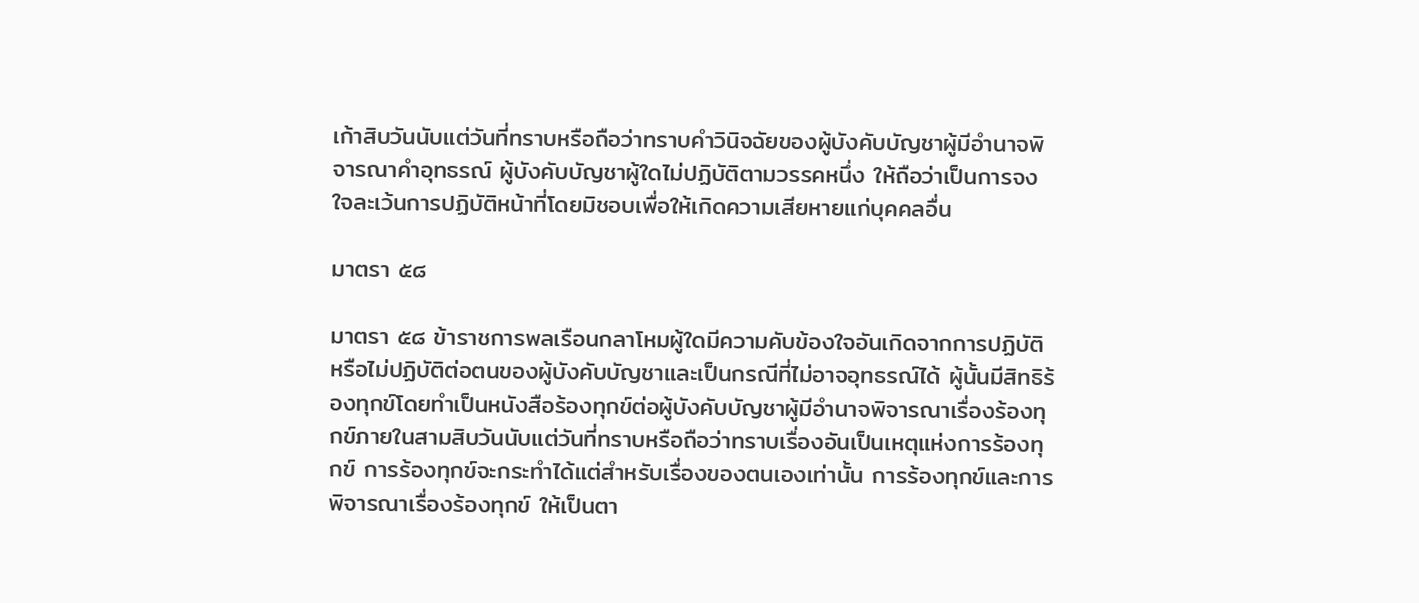เก้าสิบวันนับแต่วันที่ทราบหรือถือว่าทราบคำวินิจฉัยของผู้บังคับบัญชาผู้มีอำนาจพิจารณาคำอุทธรณ์ ผู้บังคับบัญชาผู้ใดไม่ปฏิบัติตามวรรคหนึ่ง ให้ถือว่าเป็นการจงใจละเว้นการปฏิบัติหน้าที่โดยมิชอบเพื่อให้เกิดความเสียหายแก่บุคคลอื่น

มาตรา ๕๘

มาตรา ๕๘ ข้าราชการพลเรือนกลาโหมผู้ใดมีความคับข้องใจอันเกิดจากการปฏิบัติหรือไม่ปฏิบัติต่อตนของผู้บังคับบัญชาและเป็นกรณีที่ไม่อาจอุทธรณ์ได้ ผู้นั้นมีสิทธิร้องทุกข์โดยทำเป็นหนังสือร้องทุกข์ต่อผู้บังคับบัญชาผู้มีอำนาจพิจารณาเรื่องร้องทุกข์ภายในสามสิบวันนับแต่วันที่ทราบหรือถือว่าทราบเรื่องอันเป็นเหตุแห่งการร้องทุกข์ การร้องทุกข์จะกระทำได้แต่สำหรับเรื่องของตนเองเท่านั้น การร้องทุกข์และการพิจารณาเรื่องร้องทุกข์ ให้เป็นตา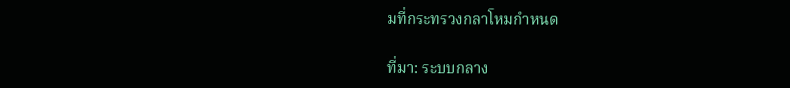มที่กระทรวงกลาโหมกำหนด

ที่มา: ระบบกลาง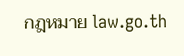กฎหมาย law.go.th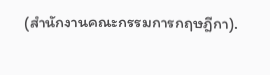(สำนักงานคณะกรรมการกฤษฎีกา).